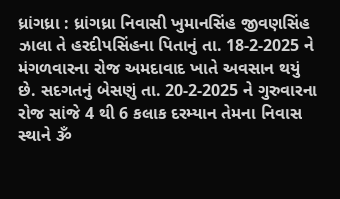ધ્રાંગધ્રા : ધ્રાંગધ્રા નિવાસી ખુમાનસિંહ જીવણસિંહ ઝાલા તે હરદીપસિંહના પિતાનું તા. 18-2-2025 ને મંગળવારના રોજ અમદાવાદ ખાતે અવસાન થયું છે. સદગતનું બેસણું તા. 20-2-2025 ને ગુરુવારના રોજ સાંજે 4 થી 6 કલાક દરમ્યાન તેમના નિવાસ સ્થાને ૐ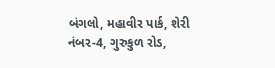બંગલો, મહાવીર પાર્ક, શેરી નંબર-4, ગુરુકુળ રોડ,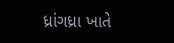ધ્રાંગધ્રા ખાતે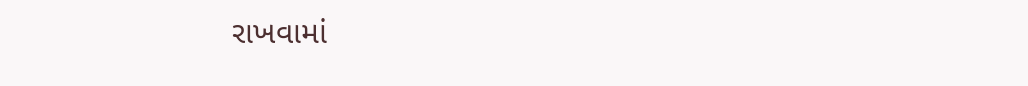રાખવામાં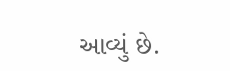આવ્યું છે.